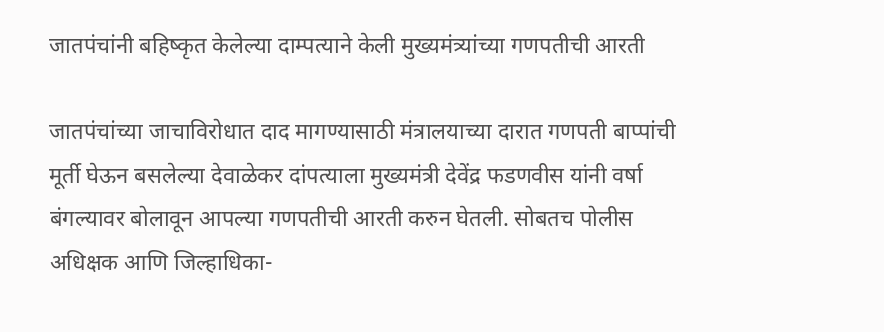जातपंचांनी बहिष्कृत केलेल्या दाम्पत्याने केली मुख्यमंत्र्यांच्या गणपतीची आरती

जातपंचांच्या जाचाविरोधात दाद मागण्यासाठी मंत्रालयाच्या दारात गणपती बाप्पांची मूर्ती घेऊन बसलेल्या देवाळेकर दांपत्याला मुख्यमंत्री देवेंद्र फडणवीस यांनी वर्षा बंगल्यावर बोलावून आपल्या गणपतीची आरती करुन घेतली. सोबतच पोलीस अधिक्षक आणि जिल्हाधिका-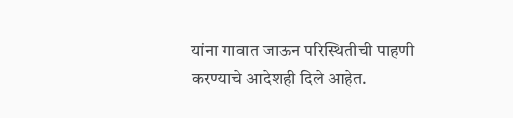यांना गावात जाऊन परिस्थितीची पाहणी करण्याचे आदेशही दिले आहेत.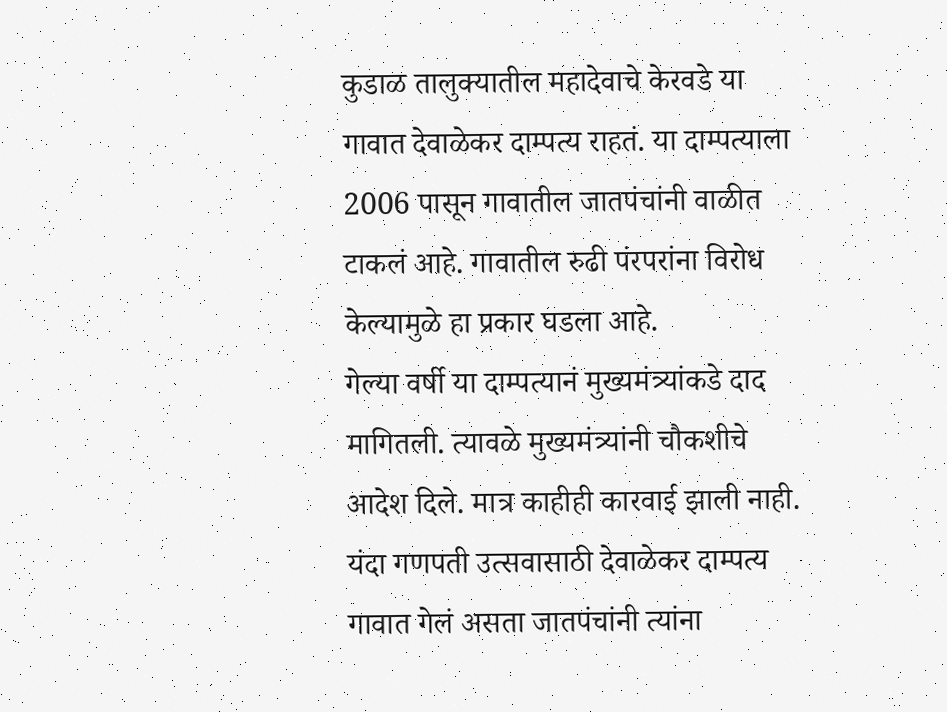कुडाळ तालुक्यातील महादेवाचे केरवडे या गावात देवाळेकर दाम्पत्य राहतं. या दाम्पत्याला 2006 पासून गावातील जातपंचांनी वाळीत टाकलं आहे. गावातील रुढी पंरपरांना विरोध केल्यामुळे हा प्रकार घडला आहे.
गेल्या वर्षी या दाम्पत्यानं मुख्यमंत्र्यांकडे दाद मागितली. त्यावळे मुख्यमंत्र्यांनी चौकशीचे आदेश दिले. मात्र काहीही कारवाई झाली नाही. यंदा गणपती उत्सवासाठी देवाळेकर दाम्पत्य गावात गेलं असता जातपंचांनी त्यांना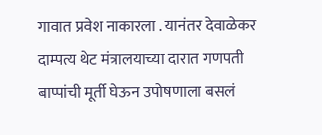गावात प्रवेश नाकारला . यानंतर देवाळेकर दाम्पत्य थेट मंत्रालयाच्या दारात गणपती बाप्पांची मूर्ती घेऊन उपोषणाला बसलं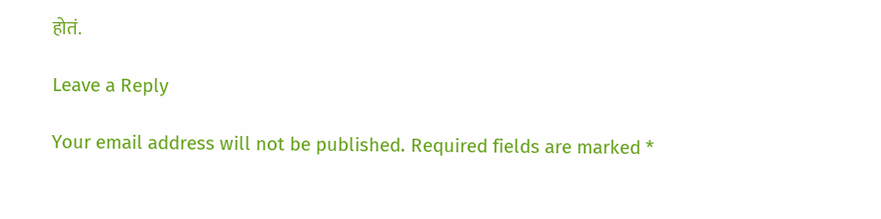होतं.

Leave a Reply

Your email address will not be published. Required fields are marked *